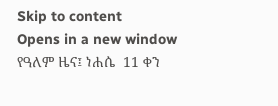Skip to content
Opens in a new window
የዓለም ዜና፤ ነሐሴ  11 ቀን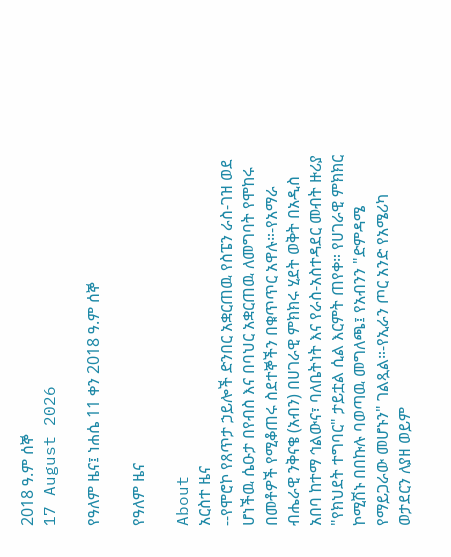2018 ዓ.ም ሰኞ
17 August 2026

የዓለም ዜና፤ ነሐሴ 11 ቀን 2018 ዓ.ም ሰኞ

የዓለም ዜና

About
አርስተ ዜና
--የሞሮኮ የጸጥታ ኃይሎች ድንበር አቋርጠዉ የስፔን ራስ-ገዝ ወደ ሆነችዉ ሴዑታ በየብስ እና በባህር አቋርጠዉ ለመግባት የሞከሩ በመቶዎች የሚቆጠሩ ስደተኞችን በቁጥጥር አዋሉ።-የአማራ ብሔራዊ ንቅናቄ (አብን) በሀገራዊ ምክክሩ ሂደት ወቅት በአዲስ አበባ ከተማ ኅልውና፣ ባለቤትነት እና የራስ-አስተዳደር መብት ዙሪያ "የክህደት ተግባር" ታይቷል ሲል እርምት ጠየቀ። የሀገራዊ ምክክር ኮሚሽኑ በበኩሉ ባወጣዉ መግለጫ፤ የአብንን "ድምዳሜ የማይጋራው መሆኑን" ገልጿል።-የኢራን ጦር አንድ የአሜሪካ ወታደርን ለያዘ ወይም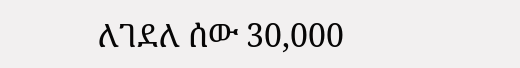ለገደለ ሰው 30,000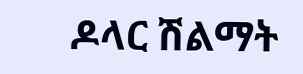ዶላር ሽልማት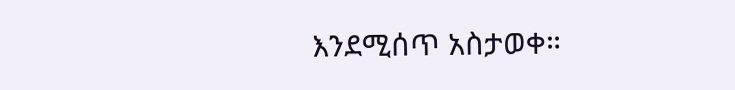እንደሚሰጥ አስታወቀ።